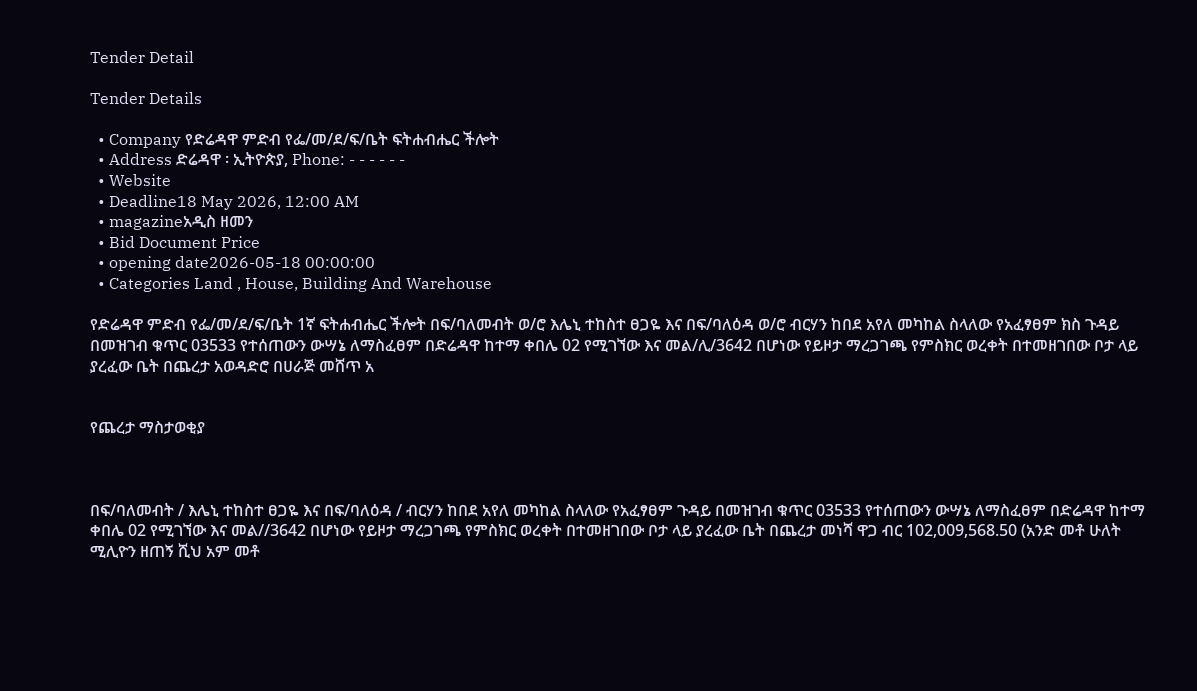Tender Detail

Tender Details

  • Company የድሬዳዋ ምድብ የፌ/መ/ደ/ፍ/ቤት ፍትሐብሔር ችሎት
  • Address ድሬዳዋ ፡ ኢትዮጵያ, Phone: - - - - - -
  • Website
  • Deadline18 May 2026, 12:00 AM
  • magazineአዲስ ዘመን
  • Bid Document Price
  • opening date2026-05-18 00:00:00
  • Categories Land , House, Building And Warehouse

የድሬዳዋ ምድብ የፌ/መ/ደ/ፍ/ቤት 1ኛ ፍትሐብሔር ችሎት በፍ/ባለመብት ወ/ሮ እሌኒ ተከስተ ፀጋዬ እና በፍ/ባለዕዳ ወ/ሮ ብርሃን ከበደ አየለ መካከል ስላለው የአፈፃፀም ክስ ጉዳይ በመዝገብ ቁጥር 03533 የተሰጠውን ውሣኔ ለማስፈፀም በድሬዳዋ ከተማ ቀበሌ 02 የሚገኘው እና መል/ሊ/3642 በሆነው የይዞታ ማረጋገጫ የምስክር ወረቀት በተመዘገበው ቦታ ላይ ያረፈው ቤት በጨረታ አወዳድሮ በሀራጅ መሸጥ አ


የጨረታ ማስታወቂያ



በፍ/ባለመብት / እሌኒ ተከስተ ፀጋዬ እና በፍ/ባለዕዳ / ብርሃን ከበደ አየለ መካከል ስላለው የአፈፃፀም ጉዳይ በመዝገብ ቁጥር 03533 የተሰጠውን ውሣኔ ለማስፈፀም በድሬዳዋ ከተማ ቀበሌ 02 የሚገኘው እና መል//3642 በሆነው የይዞታ ማረጋገጫ የምስክር ወረቀት በተመዘገበው ቦታ ላይ ያረፈው ቤት በጨረታ መነሻ ዋጋ ብር 102,009,568.50 (አንድ መቶ ሁለት ሚሊዮን ዘጠኝ ሺህ አም መቶ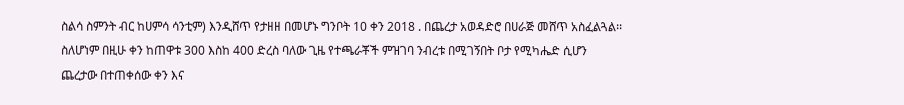ስልሳ ስምንት ብር ከሀምሳ ሳንቲም) እንዲሸጥ የታዘዘ በመሆኑ ግንቦት 10 ቀን 2018 . በጨረታ አወዳድሮ በሀራጅ መሸጥ አስፈልጓል፡፡ ስለሆነም በዚሁ ቀን ከጠዋቱ 300 እስከ 400 ድረስ ባለው ጊዜ የተጫራቾች ምዝገባ ንብረቱ በሚገኝበት ቦታ የሚካሔድ ሲሆን ጨረታው በተጠቀሰው ቀን እና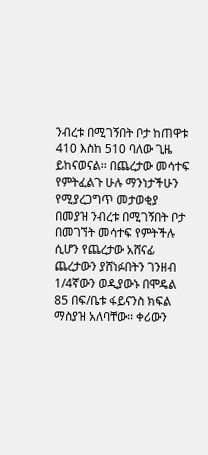ንብረቱ በሚገኝበት ቦታ ከጠዋቱ 410 እስከ 510 ባለው ጊዜ ይከናወናል፡፡ በጨረታው መሳተፍ የምትፈልጉ ሁሉ ማንነታችሁን የሚያረጋግጥ መታወቂያ በመያዝ ንብረቱ በሚገኝበት ቦታ በመገኘት መሳተፍ የምትችሉ ሲሆን የጨረታው አሸናፊ ጨረታውን ያሸነፉበትን ገንዘብ 1/4ኛውን ወዲያውኑ በሞዴል 85 በፍ/ቤቱ ፋይናንስ ክፍል ማስያዝ አለባቸው፡፡ ቀሪውን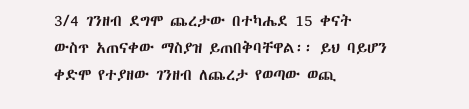3/4 ገንዘብ ደግሞ ጨረታው በተካሔደ 15 ቀናት ውስጥ አጠናቀው ማስያዝ ይጠበቅባቸዋል፡፡ ይህ ባይሆን ቀድሞ የተያዘው ገንዘብ ለጨረታ የወጣው ወጪ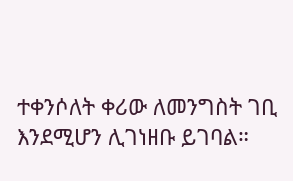ተቀንሶለት ቀሪው ለመንግስት ገቢ እንደሚሆን ሊገነዘቡ ይገባል።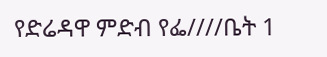የድሬዳዋ ምድብ የፌ////ቤት 1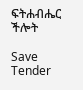ፍትሐብሔር ችሎት

Save Tender